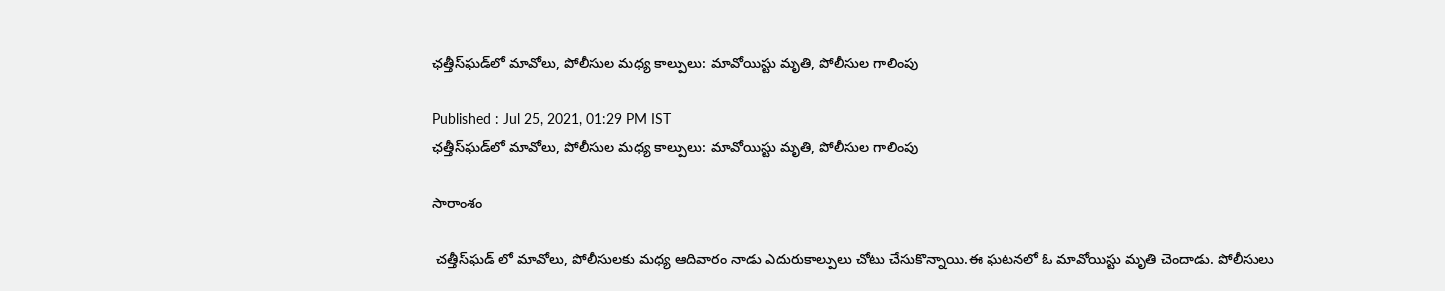ఛత్తీస్‌ఘడ్‌లో మావోలు, పోలీసుల మధ్య కాల్పులు: మావోయిస్టు మృతి, పోలీసుల గాలింపు

Published : Jul 25, 2021, 01:29 PM IST
ఛత్తీస్‌ఘడ్‌లో మావోలు, పోలీసుల మధ్య కాల్పులు: మావోయిస్టు మృతి, పోలీసుల గాలింపు

సారాంశం

 చత్తీస్‌ఘడ్ లో మావోలు, పోలీసులకు మధ్య ఆదివారం నాడు ఎదురుకాల్పులు చోటు చేసుకొన్నాయి.ఈ ఘటనలో ఓ మావోయిస్టు మృతి చెందాడు. పోలీసులు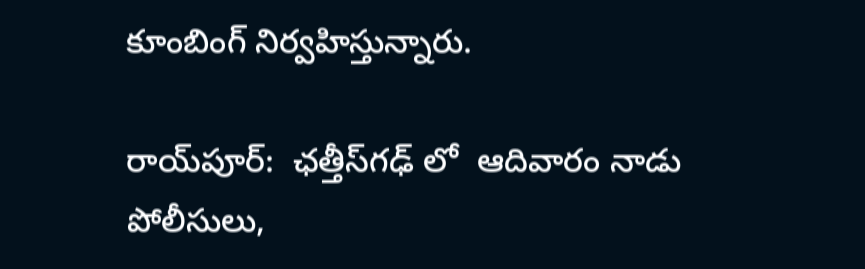కూంబింగ్ నిర్వహిస్తున్నారు.

రాయ్‌పూర్:  ఛ‌త్తీస్‌గఢ్ లో  ఆదివారం నాడు  పోలీసులు,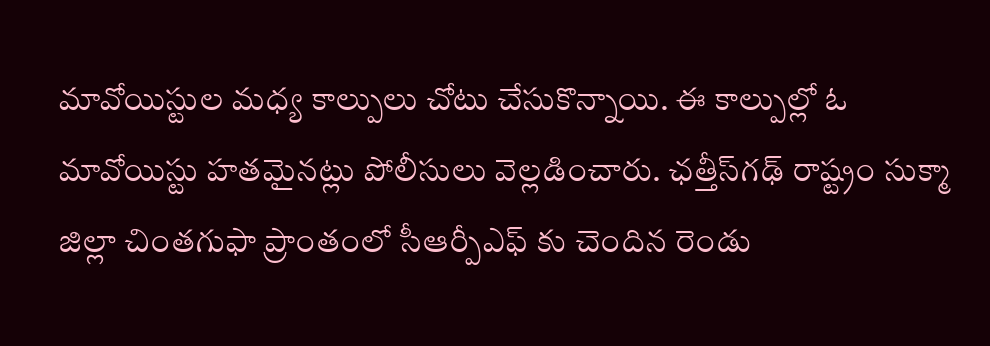మావోయిస్టుల మధ్య కాల్పులు చోటు చేసుకొన్నాయి. ఈ కాల్పుల్లో ఓ మావోయిస్టు హతమైనట్లు పోలీసులు వెల్లడించారు. ఛ‌త్తీస్‌గఢ్ రాష్ట్రం సుక్మా జిల్లా చింతగుఫా ప్రాంతంలో సీఆర్పీఎఫ్ కు చెందిన రెండు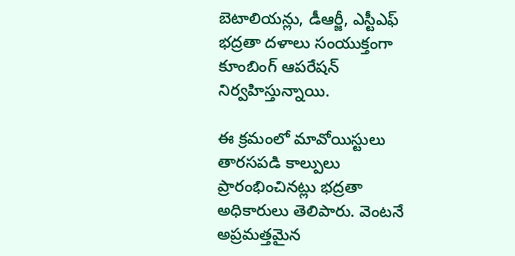బెటాలియన్లు, డీఆర్జీ, ఎస్టీఎఫ్ భద్రతా దళాలు సంయుక్తంగా కూంబింగ్ ఆపరేషన్ నిర్వహిస్తున్నాయి.

ఈ క్రమంలో మావోయిస్టులు తారసపడి కాల్పులు ప్రారంభించినట్లు భద్రతా అధికారులు తెలిపారు. వెంటనే అప్రమత్తమైన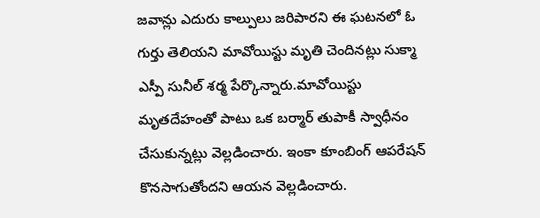జవాన్లు ఎదురు కాల్పులు జరిపారని ఈ ఘటనలో ఓ గుర్తు తెలియని మావోయిస్టు మృతి చెందినట్లు సుక్మా ఎస్పీ సునీల్ శర్మ పేర్కొన్నారు.మావోయిస్టు మృతదేహంతో పాటు ఒక బర్మార్ తుపాకీ స్వాధీనం చేసుకున్నట్లు వెల్లడించారు. ఇంకా కూంబింగ్ ఆపరేషన్ కొనసాగుతోందని ఆయన వెల్లడించారు.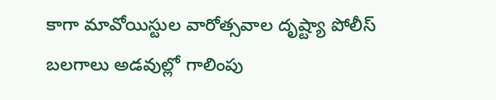కాగా మావోయిస్టుల వారోత్సవాల దృష్ట్యా పోలీస్ బలగాలు అడవుల్లో గాలింపు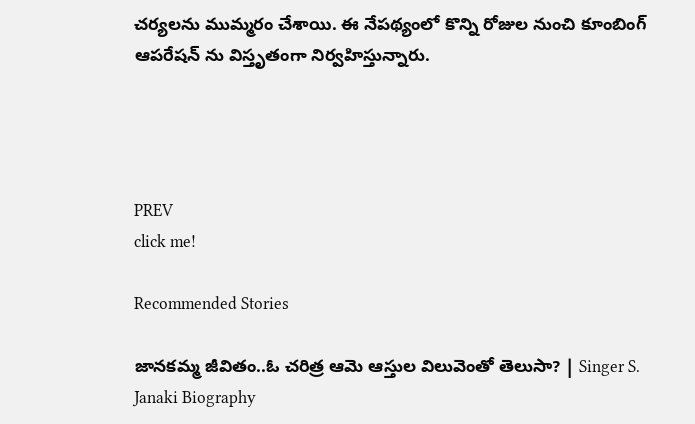చర్యలను ముమ్మరం చేశాయి. ఈ నేపథ్యంలో కొన్ని రోజుల నుంచి కూంబింగ్ ఆపరేషన్ ను విస్తృతంగా నిర్వహిస్తున్నారు.




PREV
click me!

Recommended Stories

జానకమ్మ జీవితం..ఓ చరిత్ర ఆమె ఆస్తుల విలువెంతో తెలుసా? | Singer S. Janaki Biography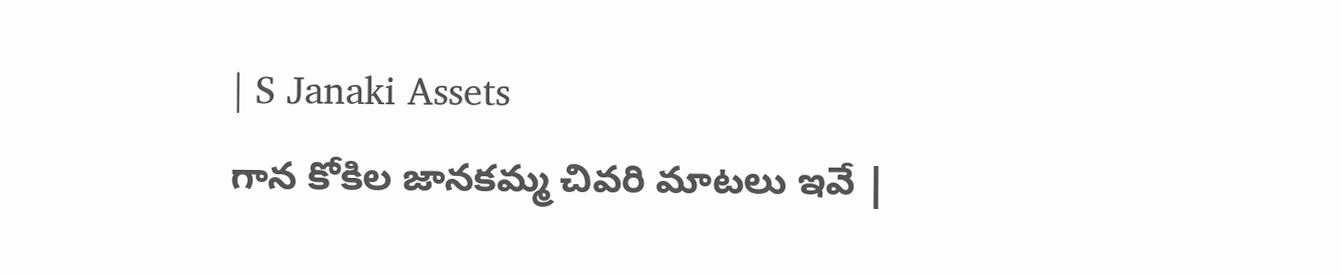| S Janaki Assets
గాన కోకిల జానకమ్మ చివరి మాటలు ఇవే |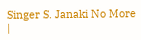Singer S. Janaki No More |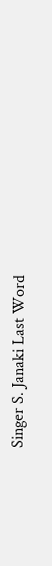Singer S. Janaki Last Word